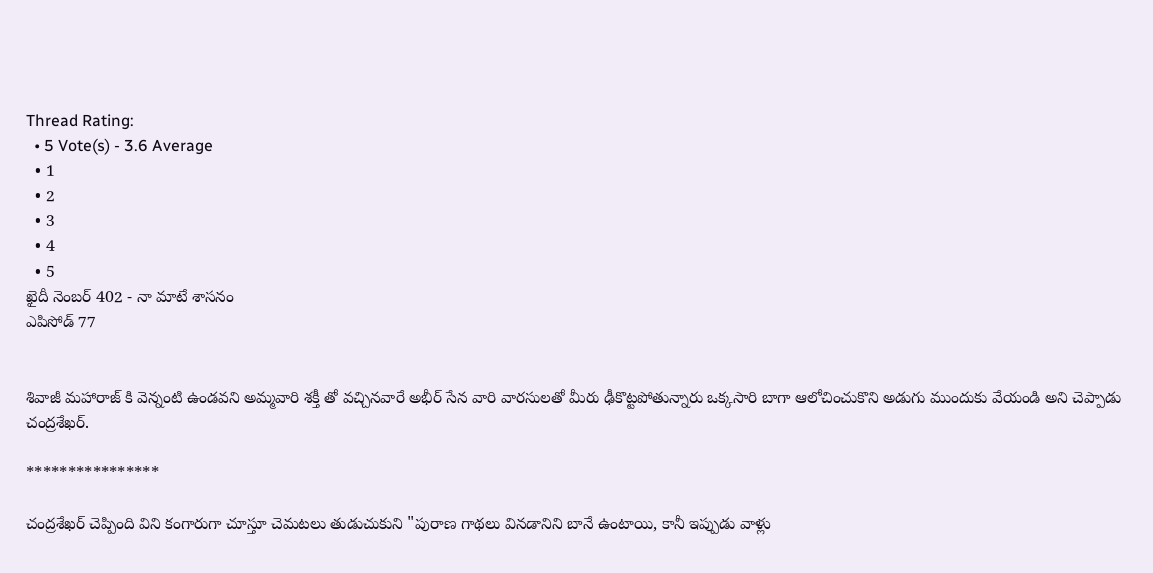Thread Rating:
  • 5 Vote(s) - 3.6 Average
  • 1
  • 2
  • 3
  • 4
  • 5
ఖైదీ నెంబర్ 402 - నా మాటే శాసనం
ఎపిసోడ్ 77


శివాజీ మహారాజ్ కి వెన్నంటి ఉండవని అమ్మవారి శక్తీ తో వచ్చినవారే అభీర్ సేన వారి వారసులతో మీరు ఢీకొట్టపోతున్నారు ఒక్కసారి బాగా ఆలోచించుకొని అడుగు ముందుకు వేయండి అని చెప్పాడు చంద్రశేఖర్.

****************

చంద్రశేఖర్ చెప్పింది విని కంగారుగా చూస్తూ చెమటలు తుడుచుకుని "పురాణ గాథలు వినడానిని బానే ఉంటాయి, కానీ ఇప్పుడు వాళ్లు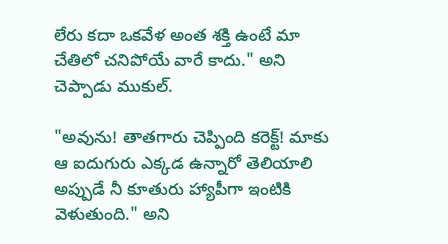లేరు కదా ఒకవేళ అంత శక్తి ఉంటే మా చేతిలో చనిపోయే వారే కాదు." అని చెప్పాడు ముకుల్.

"అవును! తాతగారు చెప్పింది కరెక్ట్! మాకు ఆ ఐదుగురు ఎక్కడ ఉన్నారో తెలియాలి అప్పుడే నీ కూతురు హ్యాపీగా ఇంటికి వెళుతుంది." అని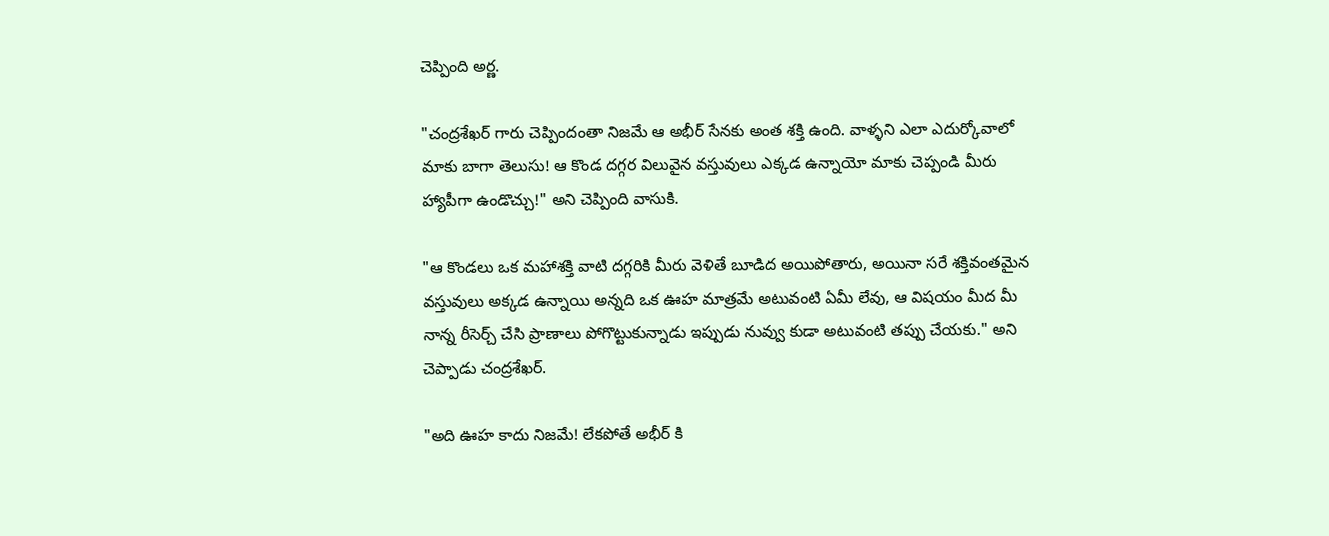చెప్పింది అర్ణ.

"చంద్రశేఖర్ గారు చెప్పిందంతా నిజమే ఆ అభీర్ సేనకు అంత శక్తి ఉంది. వాళ్ళని ఎలా ఎదుర్కోవాలో మాకు బాగా తెలుసు! ఆ కొండ దగ్గర విలువైన వస్తువులు ఎక్కడ ఉన్నాయో మాకు చెప్పండి మీరు హ్యాపీగా ఉండొచ్చు!" అని చెప్పింది వాసుకి.

"ఆ కొండలు ఒక మహాశక్తి వాటి దగ్గరికి మీరు వెళితే బూడిద అయిపోతారు, అయినా సరే శక్తివంతమైన వస్తువులు అక్కడ ఉన్నాయి అన్నది ఒక ఊహ మాత్రమే అటువంటి ఏమీ లేవు, ఆ విషయం మీద మీ నాన్న రీసెర్చ్ చేసి ప్రాణాలు పోగొట్టుకున్నాడు ఇప్పుడు నువ్వు కుడా అటువంటి తప్పు చేయకు." అని చెప్పాడు చంద్రశేఖర్.

"అది ఊహ కాదు నిజమే! లేకపోతే అభీర్ కి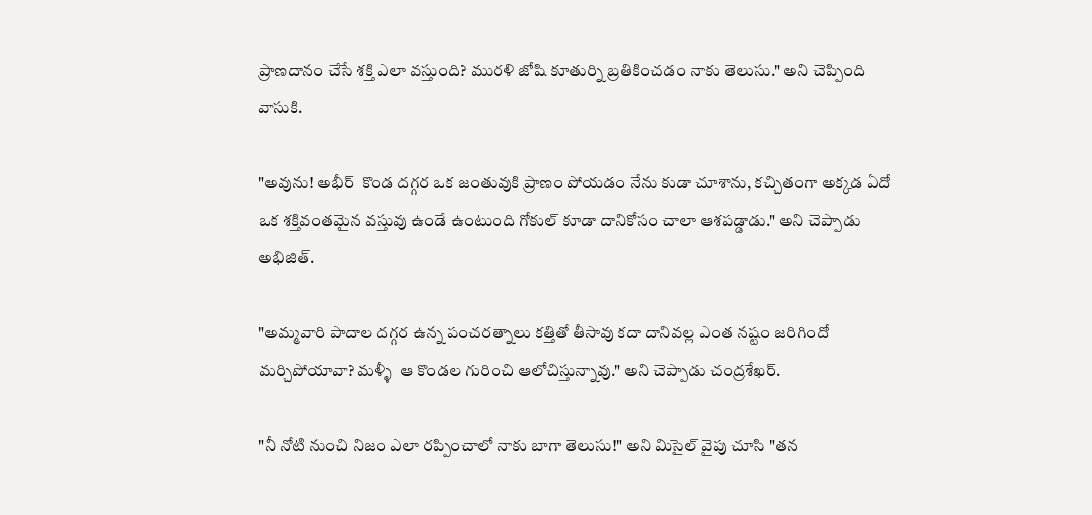ప్రాణదానం చేసే శక్తి ఎలా వస్తుంది? మురళి జోషి కూతుర్ని బ్రతికించడం నాకు తెలుసు." అని చెప్పింది వాసుకి.

"అవును! అభీర్  కొండ దగ్గర ఒక జంతువుకి ప్రాణం పోయడం నేను కుడా చూశాను, కచ్చితంగా అక్కడ ఏదో ఒక శక్తివంతమైన వస్తువు ఉండే ఉంటుంది గోకుల్ కూడా దానికోసం చాలా ఆశపడ్డాడు." అని చెప్పాడు అభిజిత్.

"అమ్మవారి పాదాల దగ్గర ఉన్న పంచరత్నాలు కత్తితో తీసావు కదా దానివల్ల ఎంత నష్టం జరిగిందో మర్చిపోయావా? మళ్ళీ  ఆ కొండల గురించి ఆలోచిస్తున్నావు." అని చెప్పాడు చంద్రశేఖర్.

"నీ నోటి నుంచి నిజం ఎలా రప్పించాలో నాకు బాగా తెలుసు!" అని మిసైల్ వైపు చూసి "తన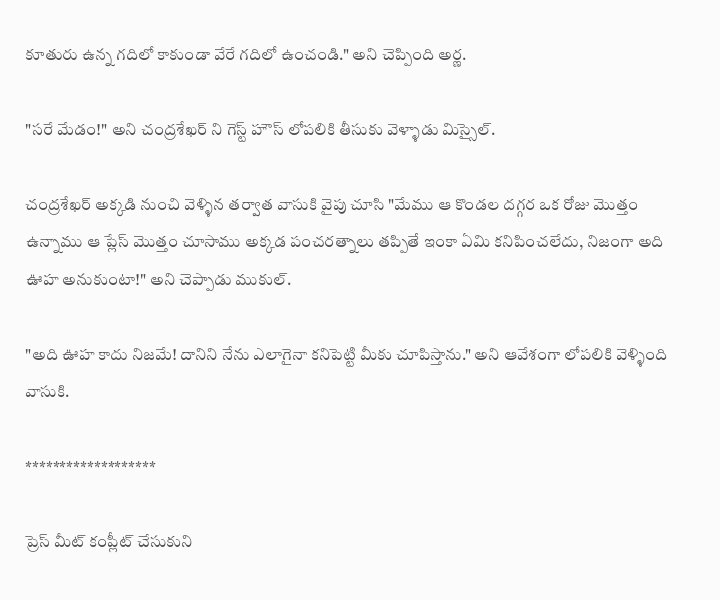కూతురు ఉన్న గదిలో కాకుండా వేరే గదిలో ఉంచండి." అని చెప్పింది అర్ణ.

"సరే మేడం!" అని చంద్రశేఖర్ ని గెస్ట్ హౌస్ లోపలికి తీసుకు వెళ్ళాడు మిస్సైల్.

చంద్రశేఖర్ అక్కడి నుంచి వెళ్ళిన తర్వాత వాసుకి వైపు చూసి "మేము ఆ కొండల దగ్గర ఒక రోజు మొత్తం ఉన్నాము ఆ ప్లేస్ మొత్తం చూసాము అక్కడ పంచరత్నాలు తప్పితే ఇంకా ఏమి కనిపించలేదు, నిజంగా అది ఊహ అనుకుంటా!" అని చెప్పాడు ముకుల్.

"అది ఊహ కాదు నిజమే! దానిని నేను ఎలాగైనా కనిపెట్టి మీకు చూపిస్తాను." అని ఆవేశంగా లోపలికి వెళ్ళింది వాసుకి.

*******************

ప్రెస్ మీట్ కంప్లీట్ చేసుకుని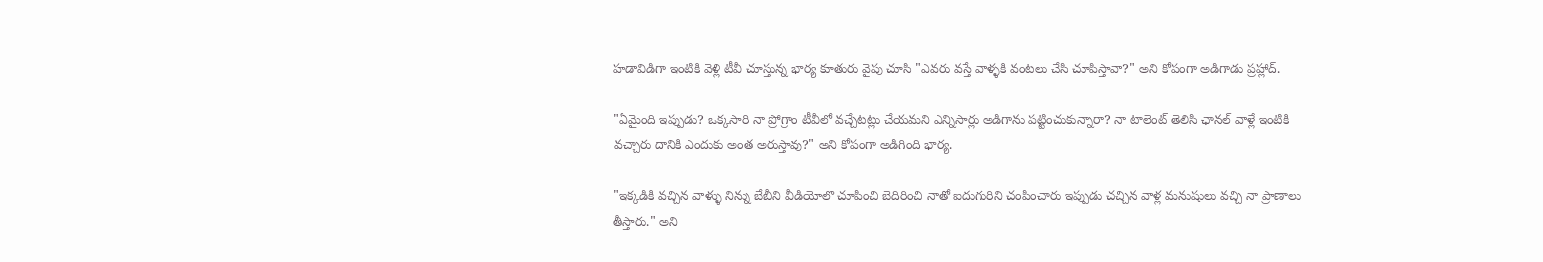హడావిడిగా ఇంటికి వెళ్లి టీవీ చూస్తున్న భార్య కూతురు వైపు చూసి "ఎవరు వస్తే వాళ్ళకి వంటలు చేసి చూపిస్తావా?" అని కోపంగా అడిగాడు ప్రహ్లాద్.

"ఏమైంది ఇప్పుడు? ఒక్కసారి నా ప్రోగ్రాం టీవీలో వచ్చేటట్లు చేయమని ఎన్నిసార్లు అడిగాను పట్టించుకున్నారా? నా టాలెంట్ తెలిసి ఛానల్ వాళ్లే ఇంటికి వచ్చారు దానికి ఎందుకు అంత అరుస్తావు?" అని కోపంగా అడిగింది భార్య.

"ఇక్కడికి వచ్చిన వాళ్ళు నిన్ను బేబీని వీడియోలొ చూపించి బెదిరించి నాతో ఐదుగురిని చంపించారు ఇప్పుడు చచ్చిన వాళ్ల మనుషులు వచ్చి నా ప్రాణాలు తీస్తారు." అని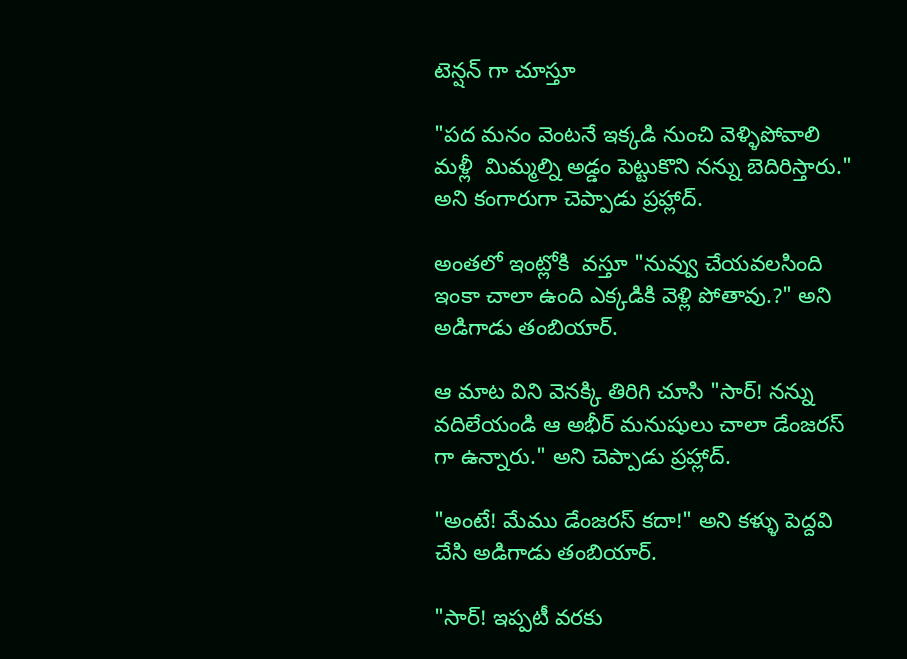టెన్షన్ గా చూస్తూ

"పద మనం వెంటనే ఇక్కడి నుంచి వెళ్ళిపోవాలి మళ్లీ  మిమ్మల్ని అడ్డం పెట్టుకొని నన్ను బెదిరిస్తారు." అని కంగారుగా చెప్పాడు ప్రహ్లాద్.

అంతలో ఇంట్లోకి  వస్తూ "నువ్వు చేయవలసింది ఇంకా చాలా ఉంది ఎక్కడికి వెళ్లి పోతావు.?" అని అడిగాడు తంబియార్.

ఆ మాట విని వెనక్కి తిరిగి చూసి "సార్! నన్ను వదిలేయండి ఆ అభీర్ మనుషులు చాలా డేంజరస్ గా ఉన్నారు." అని చెప్పాడు ప్రహ్లాద్.

"అంటే! మేము డేంజరస్ కదా!" అని కళ్ళు పెద్దవి చేసి అడిగాడు తంబియార్.

"సార్! ఇప్పటీ వరకు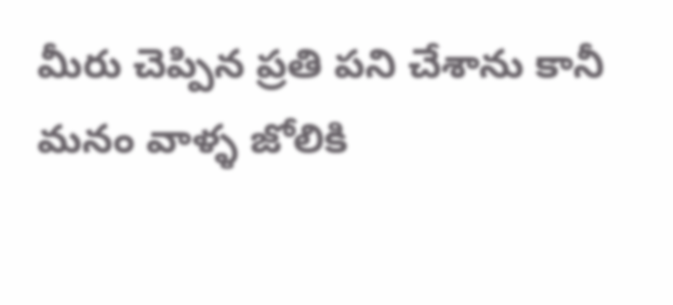మీరు చెప్పిన ప్రతి పని చేశాను కానీ మనం వాళ్ళ జోలికి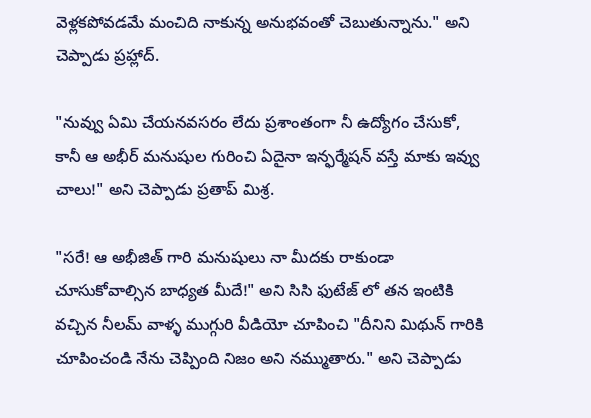వెళ్లకపోవడమే మంచిది నాకున్న అనుభవంతో చెబుతున్నాను." అని చెప్పాడు ప్రహ్లాద్.

"నువ్వు ఏమి చేయనవసరం లేదు ప్రశాంతంగా నీ ఉద్యోగం చేసుకో, కానీ ఆ అభీర్ మనుషుల గురించి ఏదైనా ఇన్ఫర్మేషన్ వస్తే మాకు ఇవ్వు చాలు!" అని చెప్పాడు ప్రతాప్ మిశ్ర.

"సరే! ఆ అభీజిత్ గారి మనుషులు నా మీదకు రాకుండా చూసుకోవాల్సిన బాధ్యత మీదే!" అని సిసి ఫుటేజ్ లో తన ఇంటికి వచ్చిన నీలమ్ వాళ్ళ ముగ్గురి వీడియో చూపించి "దీనిని మిథున్ గారికి చూపించండి నేను చెప్పింది నిజం అని నమ్ముతారు." అని చెప్పాడు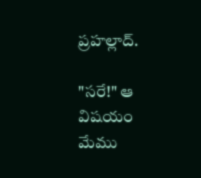ప్రహల్లాద్.

"సరే!" ఆ విషయం మేము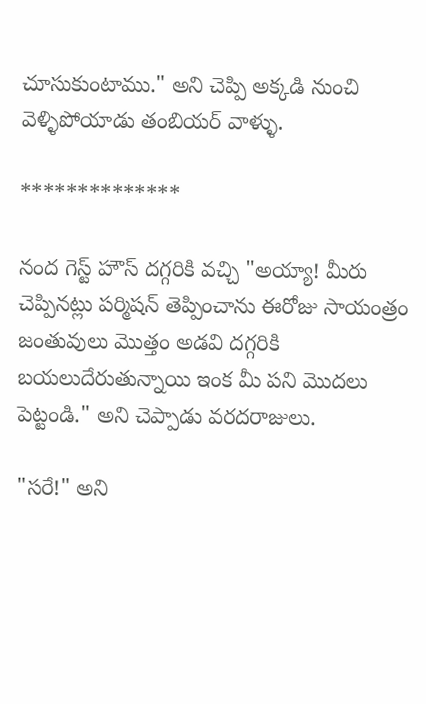చూసుకుంటాము." అని చెప్పి అక్కడి నుంచి వెళ్ళిపోయాడు తంబియర్ వాళ్ళు.

**************

నంద గెస్ట్ హౌస్ దగ్గరికి వచ్చి "అయ్యా! మీరు చెప్పినట్లు పర్మిషన్ తెప్పించాను ఈరోజు సాయంత్రం జంతువులు మొత్తం అడవి దగ్గరికి బయలుదేరుతున్నాయి ఇంక మీ పని మొదలు పెట్టండి." అని చెప్పాడు వరదరాజులు.

"సరే!" అని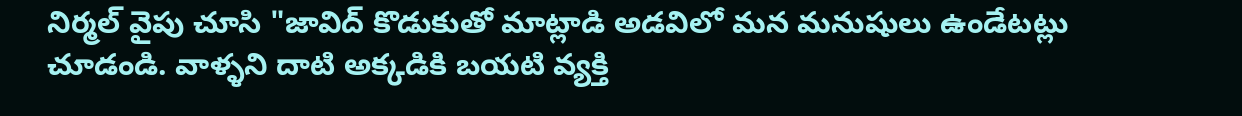నిర్మల్ వైపు చూసి "జావిద్ కొడుకుతో మాట్లాడి అడవిలో మన మనుషులు ఉండేటట్లు చూడండి. వాళ్ళని దాటి అక్కడికి బయటి వ్యక్తి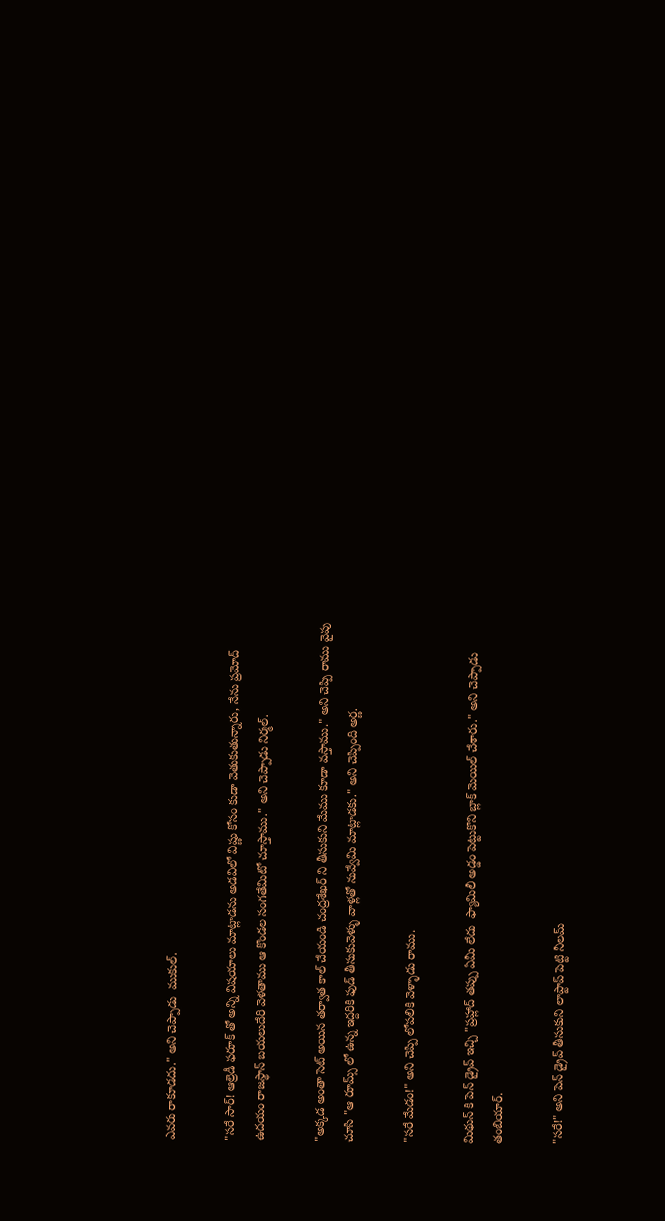ఎవరు రాకూడదు." అని చెప్పాడు  ముకుల్.

"సరే సార్! ఆల్రెడీ ఫరూక్ తో అన్ని విషయాలు మాట్లాడను అడవిలో విష్ణు కోసం కుడా వెతుకుతున్నారు, నేను ప్రమోద్ ఉదయం రాజస్థాన్ బయలుదేరి వెళతాము ఆ కొండల సంగతేమిటో చూస్తాము." అని చెప్పాడు నిర్మల్.

"అక్కడ అంతా సెట్ అయిన తర్వాత కాల్ చేయండి చంద్రశేఖర్ ని తీసుకుని మేము కూడా వస్తాము." అని చెప్పి రాము వైపు చూసి "ఆ రూమ్స్ లో ఉన్న ఇద్దరికి ఫుడ్ తీసుకువెళ్ళు వాళ్లతో నువ్వేమి మాట్లాడకు." అని చెప్పింది అర్ణ.

"సరే మేడం!" అని చెప్పి లోపలికి వెళ్ళాడు రాము.

మిథున్ కి పెన్ డ్రైవ్ ఇచ్చి "ప్రహ్లాద్ తప్పు ఏమీ లేదు  ఫ్యామిలీ అడ్డం పెట్టుకొని బ్లాక్ మెయిల్ చేశారు." అని చెప్పాడు తంబియార్.

"సరే!" అని పెన్ డ్రైవ్ తీసుకుని లాప్టాప్ పెట్టి నీలమ్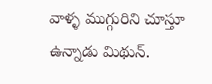వాళ్ళ ముగ్గురిని చూస్తూ ఉన్నాడు మిథున్.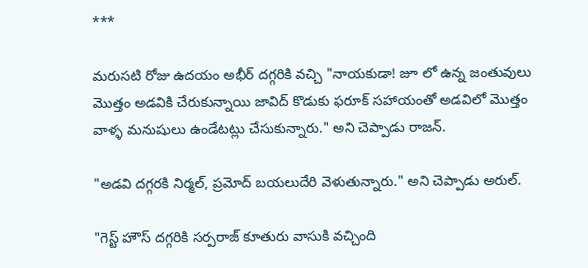***

మరుసటి రోజు ఉదయం అభీర్ దగ్గరికి వచ్చి "నాయకుడా! జూ లో ఉన్న జంతువులు మొత్తం అడవికి చేరుకున్నాయి జావిద్ కొడుకు ఫరూక్ సహాయంతో అడవిలో మొత్తం వాళ్ళ మనుషులు ఉండేటట్లు చేసుకున్నారు." అని చెప్పాడు రాజన్.

"అడవి దగ్గరకి నిర్మల్, ప్రమోద్ బయలుదేరి వెళుతున్నారు." అని చెప్పాడు అరుల్.

"గెస్ట్ హౌస్ దగ్గరికి సర్పరాజ్ కూతురు వాసుకి వచ్చింది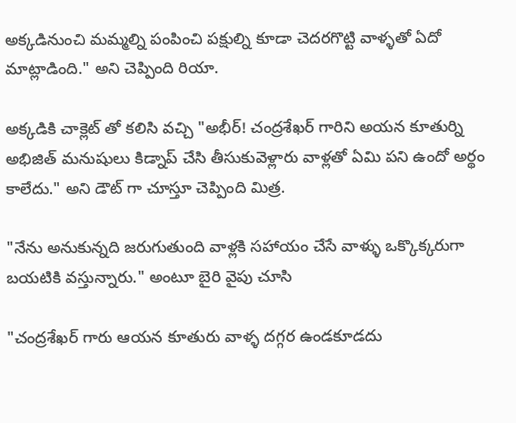అక్కడినుంచి మమ్మల్ని పంపించి పక్షుల్ని కూడా చెదరగొట్టి వాళ్ళతో ఏదో మాట్లాడింది." అని చెప్పింది రియా.

అక్కడికి చాక్లెట్ తో కలిసి వచ్చి "అభీర్! చంద్రశేఖర్ గారిని అయన కూతుర్ని అభిజిత్ మనుషులు కిడ్నాప్ చేసి తీసుకువెళ్లారు వాళ్లతో ఏమి పని ఉందో అర్థం కాలేదు." అని డౌట్ గా చూస్తూ చెప్పింది మిత్ర.

"నేను అనుకున్నది జరుగుతుంది వాళ్లకి సహాయం చేసే వాళ్ళు ఒక్కొక్కరుగా బయటికి వస్తున్నారు." అంటూ బైరి వైపు చూసి

"చంద్రశేఖర్ గారు ఆయన కూతురు వాళ్ళ దగ్గర ఉండకూడదు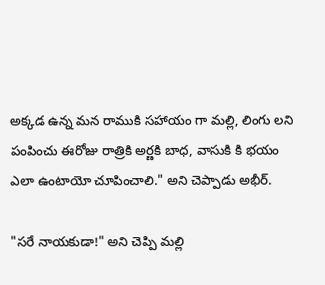అక్కడ ఉన్న మన రాముకి సహాయం గా మల్లి, లింగు లని పంపించు ఈరోజు రాత్రికి అర్ణకి బాధ, వాసుకి కి భయం ఎలా ఉంటాయో చూపించాలి." అని చెప్పాడు అభీర్.

"సరే నాయకుడా!" అని చెప్పి మల్లి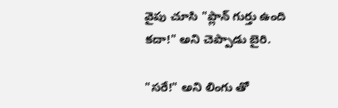వైపు చూసి "ప్లాన్ గుర్తు ఉంది కదా!" అని చెప్పాడు బైరి.

"సరే!" అని లింగు తో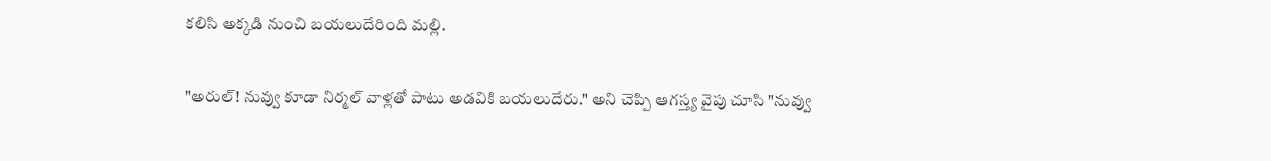కలిసి అక్కడి నుంచి బయలుదేరింది మల్లి.

"అరుల్! నువ్వు కూడా నిర్మల్ వాళ్లతో పాటు అడవికి బయలుదేరు." అని చెప్పి ఆగస్త్య వైపు చూసి "నువ్వు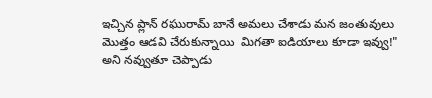ఇచ్చిన ప్లాన్ రఘురామ్ బానే అమలు చేశాడు మన జంతువులు మొత్తం ఆడవి చేరుకున్నాయి  మిగతా ఐడియాలు కూడా ఇవ్వు!"  అని నవ్వుతూ చెప్పాడు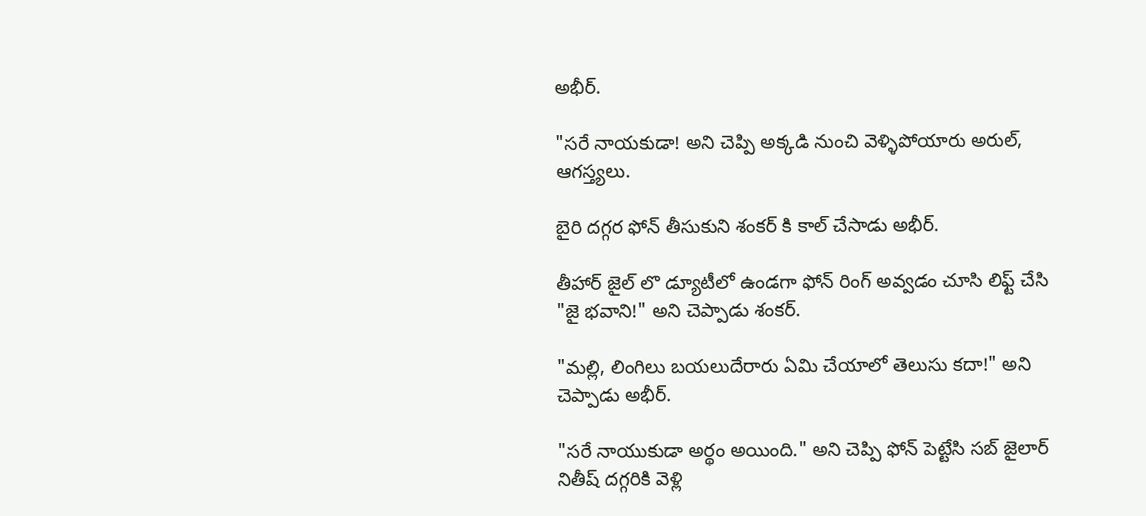అభీర్.

"సరే నాయకుడా! అని చెప్పి అక్కడి నుంచి వెళ్ళిపోయారు అరుల్, ఆగస్త్యలు.

బైరి దగ్గర ఫోన్ తీసుకుని శంకర్ కి కాల్ చేసాడు అభీర్.

తీహార్ జైల్ లొ డ్యూటీలో ఉండగా ఫోన్ రింగ్ అవ్వడం చూసి లిఫ్ట్ చేసి "జై భవాని!" అని చెప్పాడు శంకర్.

"మల్లి, లింగిలు బయలుదేరారు ఏమి చేయాలో తెలుసు కదా!" అని చెప్పాడు అభీర్.

"సరే నాయుకుడా అర్థం అయింది." అని చెప్పి ఫోన్ పెట్టేసి సబ్ జైలార్ నితీష్ దగ్గరికి వెళ్లి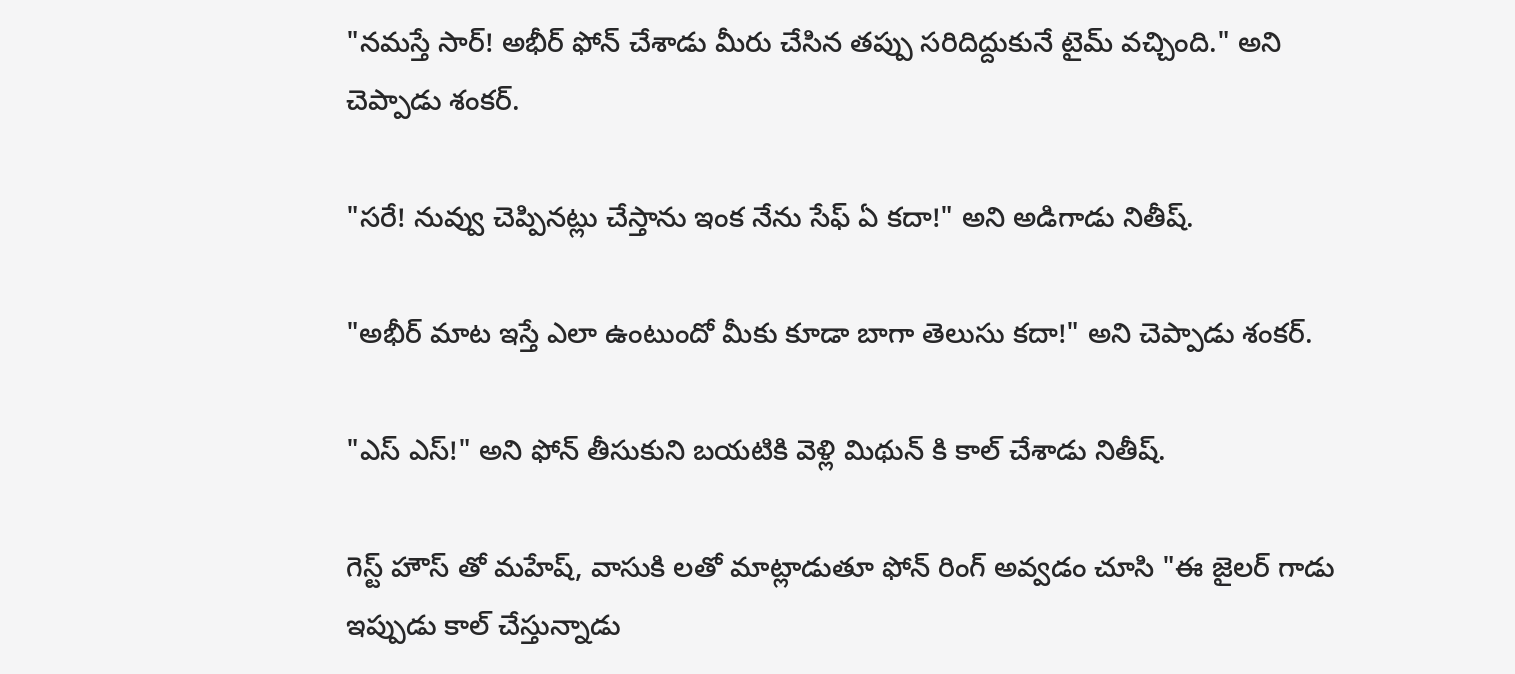"నమస్తే సార్! అభీర్ ఫోన్ చేశాడు మీరు చేసిన తప్పు సరిదిద్దుకునే టైమ్ వచ్చింది." అని చెప్పాడు శంకర్.

"సరే! నువ్వు చెప్పినట్లు చేస్తాను ఇంక నేను సేఫ్ ఏ కదా!" అని అడిగాడు నితీష్.

"అభీర్ మాట ఇస్తే ఎలా ఉంటుందో మీకు కూడా బాగా తెలుసు కదా!" అని చెప్పాడు శంకర్.

"ఎస్ ఎస్!" అని ఫోన్ తీసుకుని బయటికి వెళ్లి మిథున్ కి కాల్ చేశాడు నితీష్.

గెస్ట్ హౌస్ తో మహేష్, వాసుకి లతో మాట్లాడుతూ ఫోన్ రింగ్ అవ్వడం చూసి "ఈ జైలర్ గాడు ఇప్పుడు కాల్ చేస్తున్నాడు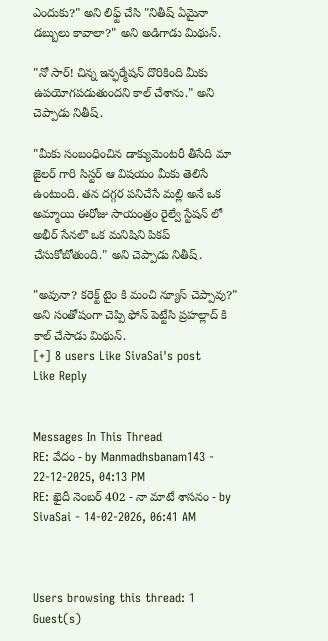ఎందుకు?" అని లిఫ్ట్ చేసి "నితీష్ ఏమైనా డబ్బులు కావాలా?" అని అడిగాడు మిథున్.

"నో సార్! చిన్న ఇన్ఫర్మేషన్ దొరికింది మీకు ఉపయోగపడుతుందని కాల్ చేశాను." అని చెప్పాడు నితీష్.

"మీకు సంబంధించిన డాక్యుమెంటరీ తీసేది మా జైలర్ గారి సిస్టర్ ఆ విషయం మీకు తెలిసే ఉంటుంది. తన దగ్గర పనిచేసే మల్లి అనే ఒక అమ్మాయి ఈరోజు సాయంత్రం రైల్వే స్టేషన్ లో అభీర్ సేనలొ ఒక మనిషిని పికప్ చేసుకోబోతుంది." అని చెప్పాడు నితీష్.

"అవునా? కరెక్ట్ టైం కి మంచి న్యూస్ చెప్పావు?" అని సంతోషంగా చెప్పి ఫోన్ పెట్టేసి ప్రహల్లాద్ కి కాల్ చేసాడు మిథున్.
[+] 8 users Like SivaSai's post
Like Reply


Messages In This Thread
RE: వేదం - by Manmadhsbanam143 - 22-12-2025, 04:13 PM
RE: ఖైదీ నెంబర్ 402 - నా మాటే శాసనం - by SivaSai - 14-02-2026, 06:41 AM



Users browsing this thread: 1 Guest(s)